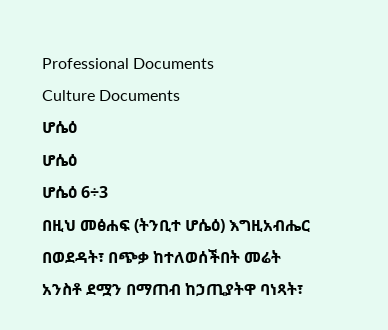Professional Documents
Culture Documents
ሆሴዕ
ሆሴዕ
ሆሴዕ 6÷3
በዚህ መፅሐፍ (ትንቢተ ሆሴዕ) እግዚአብሔር በወደዳት፣ በጭቃ ከተለወሰችበት መሬት
አንስቶ ደሟን በማጠብ ከኃጢያትዋ ባነጻት፣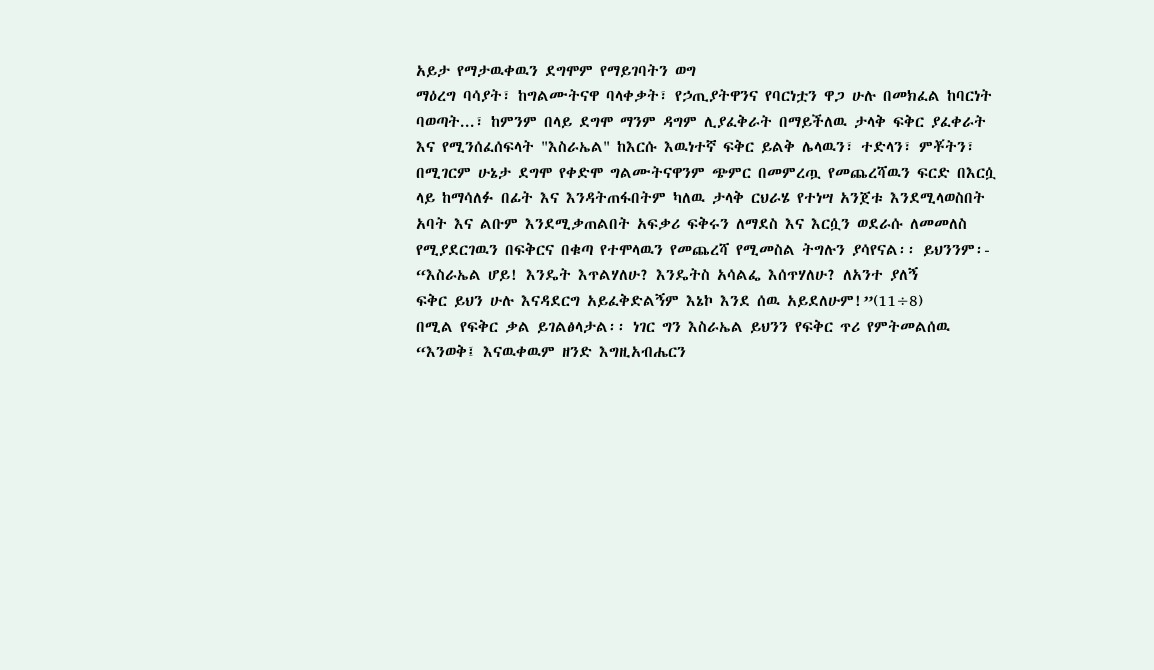አይታ የማታዉቀዉን ደግሞም የማይገባትን ወግ
ማዕረግ ባሳያት፣ ከግልሙትናዋ ባላቀቃት፣ የኃጢያትዋንና የባርነቷን ዋጋ ሁሉ በመክፈል ከባርነት
ባወጣት...፣ ከምንም በላይ ደግሞ ማንም ዳግም ሊያፈቅራት በማይችለዉ ታላቅ ፍቅር ያፈቀራት
እና የሚንሰፈሰፍላት "እስራኤል" ከእርሱ እዉነተኛ ፍቅር ይልቅ ሌላዉን፣ ተድላን፣ ምቾትን፣
በሚገርም ሁኔታ ደግሞ የቀድሞ ግልሙትናዋንም ጭምር በመምረጧ የመጨረሻዉን ፍርድ በእርሷ
ላይ ከማሳለፉ በፊት እና እንዳትጠፋበትም ካለዉ ታላቅ ርህራሄ የተነሣ አንጀቱ እንደሚላወስበት
አባት እና ልቡም እንደሚቃጠልበት አፍቃሪ ፍቅሩን ለማደስ እና እርሷን ወደራሱ ለመመለስ
የሚያደርገዉን በፍቅርና በቁጣ የተሞላዉን የመጨረሻ የሚመስል ትግሉን ያሳየናል፡፡ ይህንንም፡-
“እስራኤል ሆይ! እንዴት እጥልሃለሁ? እንዴትስ አሳልፌ እሰጥሃለሁ? ለአንተ ያለኝ
ፍቅር ይህን ሁሉ እናዳደርግ አይፈቅድልኝም እኔኮ እንደ ሰዉ አይደለሁም!”(11÷8)
በሚል የፍቅር ቃል ይገልፅላታል፡፡ ነገር ግን እስራኤል ይህንን የፍቅር ጥሪ የምትመልሰዉ
“እንወቅ፤ እናዉቀዉም ዘንድ እግዚአብሔርን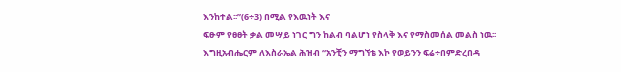እንከተል፡፡”(6÷3) በሚል የእዉነት እና
ፍፁም የፀፀት ቃል መሣይ ነገር ግን ከልብ ባልሆነ የስላቅ እና የማስመሰል መልስ ነዉ፡፡
እግዚአብሔርም ለእስራኤል ሕዝብ “አንቺን ማግኘቴ እኮ የወይንን ፍሬ÷በምድረበዳ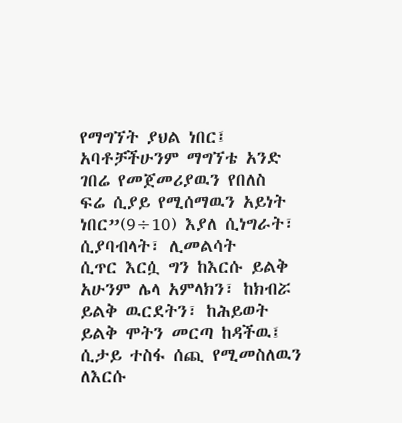የማግኘት ያህል ነበር፤ አባቶቻችሁንም ማግኘቴ አንድ ገበሬ የመጀመሪያዉን የበለስ
ፍሬ ሲያይ የሚሰማዉን አይነት ነበር”(9÷10) እያለ ሲነግራት፣ ሲያባብላት፣ ሊመልሳት
ሲጥር እርሷ ግን ከእርሱ ይልቅ አሁንም ሌላ አምላክን፣ ከክብሯ ይልቅ ዉርደትን፣ ከሕይወት
ይልቅ ሞትን መርጣ ከዳችዉ፤ ሲታይ ተስፋ ሰጪ የሚመስለዉን ለእርሱ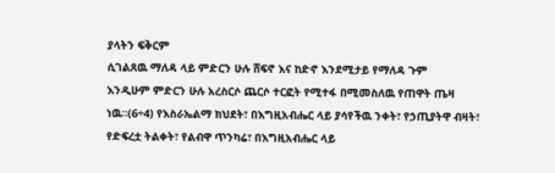ያላትን ፍቅርም
ሲገልጸዉ ማለዳ ላይ ምድርን ሁሉ ሸፍኖ እና ከድኖ እንደሚታይ የማለዳ ጉም
እንዲሁም ምድርን ሁሉ አረስርሶ ጨርሶ ተርፎት የሚተፋ በሚመስለዉ የጠዋት ጤዛ
ነዉ፡፡(6÷4) የእስራኤልማ ክህደት፣ በእግዚአብሔር ላይ ያሳየችዉ ንቀት፣ የኃጢያትዋ ብዛት፣
የድፍረቷ ትልቀት፣ የልብዋ ጥንካሬ፣ በእግዚአብሔር ላይ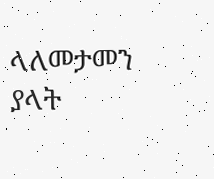ላለመታመን ያላት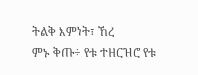ትልቅ እምነት፣ ኸረ
ምኑ ቅጡ÷ የቱ ተዘርዝሮ የቱ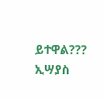ይተዋል???
ኢሣያስ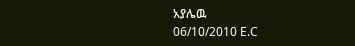አያሌዉ
06/10/2010 E.C